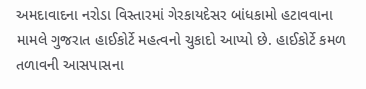અમદાવાદના નરોડા વિસ્તારમાં ગેરકાયદેસર બાંધકામો હટાવવાના મામલે ગુજરાત હાઈકોર્ટે મહત્વનો ચુકાદો આપ્યો છે. હાઈકોર્ટે કમળ તળાવની આસપાસના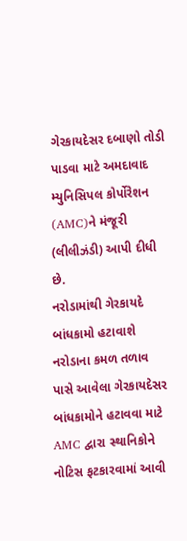ગેરકાયદેસર દબાણો તોડી પાડવા માટે અમદાવાદ મ્યુનિસિપલ કોર્પોરેશન (AMC)ને મંજૂરી (લીલીઝંડી) આપી દીધી છે.
નરોડામાંથી ગેરકાયદે બાંધકામો હટાવાશે
નરોડાના કમળ તળાવ પાસે આવેલા ગેરકાયદેસર બાંધકામોને હટાવવા માટે AMC દ્વારા સ્થાનિકોને નોટિસ ફટકારવામાં આવી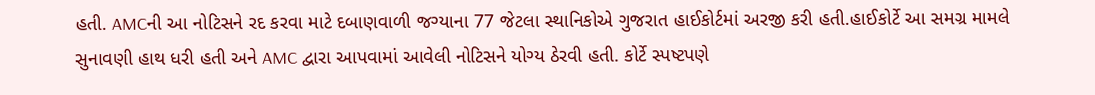હતી. AMCની આ નોટિસને રદ કરવા માટે દબાણવાળી જગ્યાના 77 જેટલા સ્થાનિકોએ ગુજરાત હાઈકોર્ટમાં અરજી કરી હતી.હાઈકોર્ટે આ સમગ્ર મામલે સુનાવણી હાથ ધરી હતી અને AMC દ્વારા આપવામાં આવેલી નોટિસને યોગ્ય ઠેરવી હતી. કોર્ટે સ્પષ્ટપણે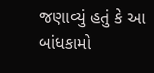જણાવ્યું હતું કે આ બાંધકામો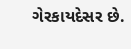ગેરકાયદેસર છે.